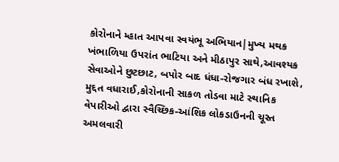કોરોનાને મ્હાત આપવા સ્વયંભૂ અભિયાન|મુખ્ય મથક ખંભાળિયા ઉપરાંત ભાટિયા અને મીઠાપુર સાથે,આવશ્યક સેવાઓને છુટછાટ, બપોર બાદ ધંધા-રોજગાર બંધ રખાશે, મુદ્દત વધારાઈ,કોરોનાની સાકળ તોડવા માટે સ્થાનિક વેપારીઓ દ્વારા સ્વૈચ્છિક-આંશિક લોકડાઉનની ચૂસ્ત અમલવારી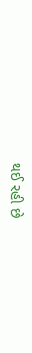થઈ રહી છે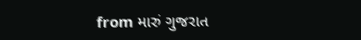from મારું ગુજરાત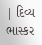| દિવ્ય ભાસ્કર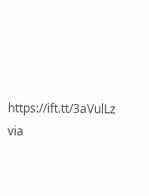https://ift.tt/3aVulLz
via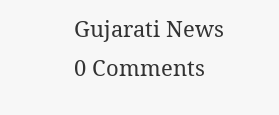Gujarati News
0 Comments